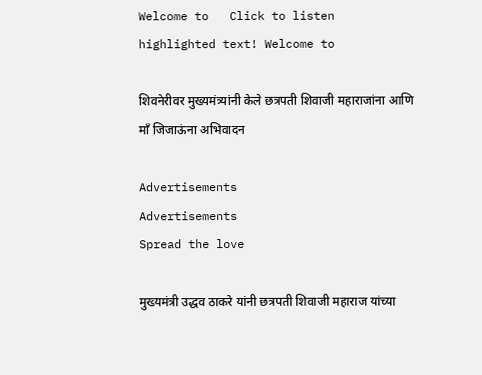Welcome to   Click to listen highlighted text! Welcome to

शिवनेरीवर मुख्यमंत्र्यांनी केले छत्रपती शिवाजी महाराजांना आणि माँ जिजाऊंना अभिवादन

Advertisements
Advertisements
Spread the love

मुख्यमंत्री उद्धव ठाकरे यांनी छत्रपती शिवाजी महाराज यांच्या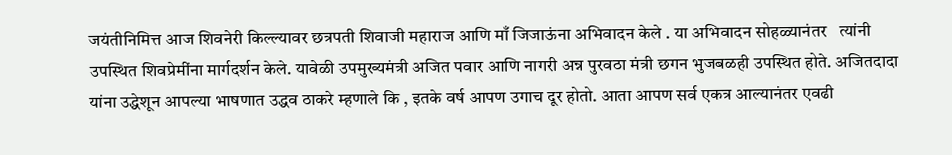जयंतीनिमित्त आज शिवनेरी किल्ल्यावर छत्रपती शिवाजी महाराज आणि माँ जिजाऊंना अभिवादन केले . या अभिवादन सोहळ्यानंतर   त्यांनी  उपस्थित शिवप्रेमींना मार्गदर्शन केले. यावेळी उपमुख्यमंत्री अजित पवार आणि नागरी अन्न पुरवठा मंत्री छगन भुजबळही उपस्थित होते. अजितदादा यांना उद्धेशून आपल्या भाषणात उद्धव ठाकरे म्हणाले कि , इतके वर्ष आपण उगाच दूर होतो. आता आपण सर्व एकत्र आल्यानंतर एवढी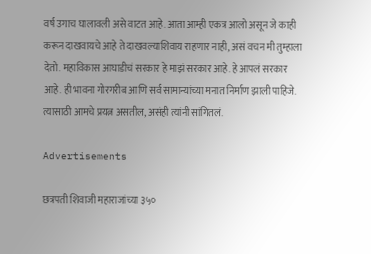वर्ष उगाच घालावली असे वाटत आहे. आता आम्ही एकत्र आलो असून जे काही करून दाखवायचे आहे ते दाखवल्याशिवाय राहणार नाही, असं वचन मी तुम्हाला देतो. महाविकास आघाडीचं सरकार हे माझं सरकार आहे. हे आपलं सरकार आहे. ही भावना गोरगरीब आणि सर्व सामान्यांच्या मनात निर्माण झाली पाहिजे. त्यासाठी आमचे प्रयत्न असतील, असंही त्यांनी सांगितलं.

Advertisements

छत्रपती शिवाजी महाराजांच्या ३५०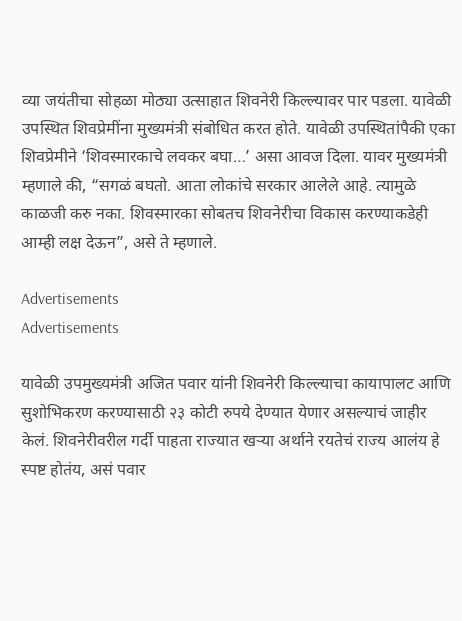व्या जयंतीचा सोहळा मोठ्या उत्साहात शिवनेरी किल्ल्यावर पार पडला. यावेळी उपस्थित शिवप्रेमींना मुख्यमंत्री संबोधित करत होते. यावेळी उपस्थितांपैकी एका शिवप्रेमीने ‘शिवस्मारकाचे लवकर बघा…’ असा आवज दिला. यावर मुख्यमंत्री म्हणाले की, “सगळं बघतो. आता लोकांचे सरकार आलेले आहे. त्यामुळे काळजी करु नका. शिवस्मारका सोबतच शिवनेरीचा विकास करण्याकडेही आम्ही लक्ष देऊन”, असे ते म्हणाले.

Advertisements
Advertisements

यावेळी उपमुख्यमंत्री अजित पवार यांनी शिवनेरी किल्ल्याचा कायापालट आणि सुशोभिकरण करण्यासाठी २३ कोटी रुपये देण्यात येणार असल्याचं जाहीर केलं. शिवनेरीवरील गर्दी पाहता राज्यात खऱ्या अर्थाने रयतेचं राज्य आलंय हे स्पष्ट होतंय, असं पवार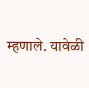म्हणाले. यावेळी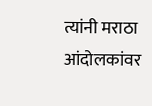त्यांनी मराठा आंदोलकांवर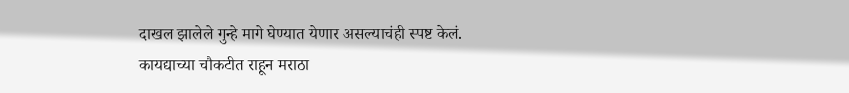दाखल झालेले गुन्हे मागे घेण्यात येणार असल्याचंही स्पष्ट केलं. कायद्याच्या चौकटीत राहून मराठा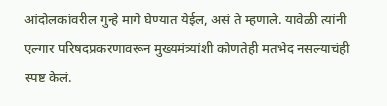आंदोलकांवरील गुन्हे मागे घेण्यात येईल, असं ते म्हणाले. यावेळी त्यांनी एल्गार परिषदप्रकरणावरून मुख्यमंत्र्यांशी कोणतेही मतभेद नसल्याचंही स्पष्ट केलं.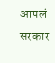आपलं सरकार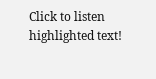Click to listen highlighted text!